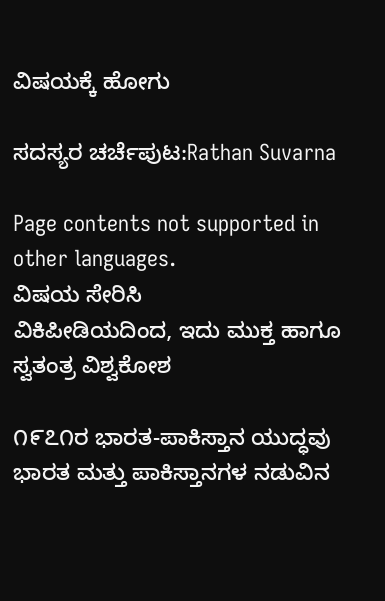ವಿಷಯಕ್ಕೆ ಹೋಗು

ಸದಸ್ಯರ ಚರ್ಚೆಪುಟ:Rathan Suvarna

Page contents not supported in other languages.
ವಿಷಯ ಸೇರಿಸಿ
ವಿಕಿಪೀಡಿಯದಿಂದ, ಇದು ಮುಕ್ತ ಹಾಗೂ ಸ್ವತಂತ್ರ ವಿಶ್ವಕೋಶ

೧೯೭೧ರ ಭಾರತ-ಪಾಕಿಸ್ತಾನ ಯುದ್ಧವು ಭಾರತ ಮತ್ತು ಪಾಕಿಸ್ತಾನಗಳ ನಡುವಿನ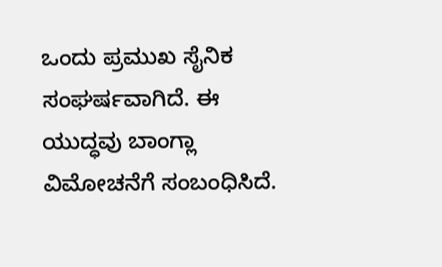ಒಂದು ಪ್ರಮುಖ ಸೈನಿಕ ಸಂಘರ್ಷವಾಗಿದೆ. ಈ ಯುದ್ಧವು ಬಾಂಗ್ಲಾ ವಿಮೋಚನೆಗೆ ಸಂಬಂಧಿಸಿದೆ.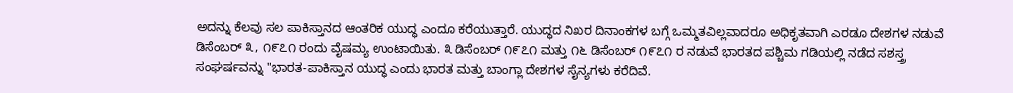ಅದನ್ನು ಕೆಲವು ಸಲ ಪಾಕಿಸ್ತಾನದ ಆಂತರಿಕ ಯುದ್ಧ ಎಂದೂ ಕರೆಯುತ್ತಾರೆ. ಯುದ್ಧದ ನಿಖರ ದಿನಾಂಕಗಳ ಬಗ್ಗೆ ಒಮ್ಮತವಿಲ್ಲವಾದರೂ ಅಧಿಕೃತವಾಗಿ ಎರಡೂ ದೇಶಗಳ ನಡುವೆ ಡಿಸೆಂಬರ್ ೩, ೧೯೭೧ ರಂದು ವೈಷಮ್ಯ ಉಂಟಾಯಿತು. ೩ ಡಿಸೆಂಬರ್ ೧೯೭೧ ಮತ್ತು ೧೬ ಡಿಸೆಂಬರ್ ೧೯೭೧ ರ ನಡುವೆ ಭಾರತದ ಪಶ್ಚಿಮ ಗಡಿಯಲ್ಲಿ ನಡೆದ ಸಶಸ್ತ್ರ ಸಂಘರ್ಷವನ್ನು "ಭಾರತ-ಪಾಕಿಸ್ತಾನ ಯುದ್ಧ ಎಂದು ಭಾರತ ಮತ್ತು ಬಾಂಗ್ಲಾ ದೇಶಗಳ ಸೈನ್ಯಗಳು ಕರೆದಿವೆ.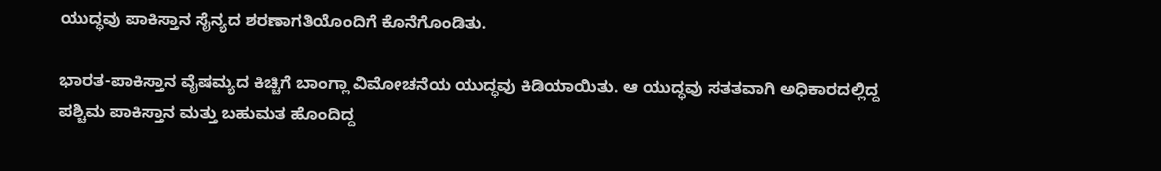ಯುದ್ಧವು ಪಾಕಿಸ್ತಾನ ಸೈನ್ಯದ ಶರಣಾಗತಿಯೊಂದಿಗೆ ಕೊನೆಗೊಂಡಿತು.

ಭಾರತ-ಪಾಕಿಸ್ತಾನ ವೈಷಮ್ಯದ ಕಿಚ್ಚಿಗೆ ಬಾಂಗ್ಲಾ ವಿಮೋಚನೆಯ ಯುದ್ಧವು ಕಿಡಿಯಾಯಿತು. ಆ ಯುದ್ಧವು ಸತತವಾಗಿ ಅಧಿಕಾರದಲ್ಲಿದ್ದ ಪಶ್ಚಿಮ ಪಾಕಿಸ್ತಾನ ಮತ್ತು ಬಹುಮತ ಹೊಂದಿದ್ದ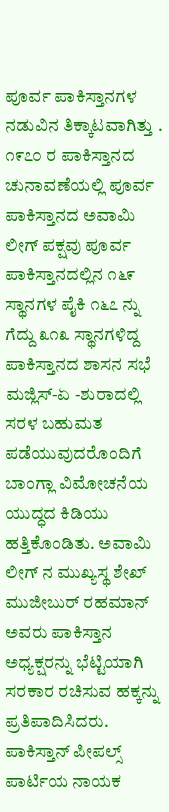ಪೂರ್ವ ಪಾಕಿಸ್ತಾನಗಳ ನಡುವಿನ ತಿಕ್ಕಾಟವಾಗಿತ್ತು . ೧೯೭೦ ರ ಪಾಕಿಸ್ತಾನದ ಚುನಾವಣೆಯಲ್ಲಿ ಪೂರ್ವ ಪಾಕಿಸ್ತಾನದ ಅವಾಮಿ ಲೀಗ್ ಪಕ್ಷವು ಪೂರ್ವ ಪಾಕಿಸ್ತಾನದಲ್ಲಿನ ೧೬೯ ಸ್ಥಾನಗಳ ಪೈಕಿ ೧೬೭ ನ್ನು ಗೆದ್ದು ೩೧೩ ಸ್ಥಾನಗಳಿದ್ದ ಪಾಕಿಸ್ತಾನದ ಶಾಸನ ಸಭೆ ಮಜ್ಲಿಸ್-ಏ -ಶುರಾದಲ್ಲಿ ಸರಳ ಬಹುಮತ ಪಡೆಯುವುದರೊಂದಿಗೆ ಬಾಂಗ್ಲಾ ವಿಮೋಚನೆಯ ಯುದ್ಧದ ಕಿಡಿಯು ಹತ್ತಿಕೊಂಡಿತು. ಅವಾಮಿ ಲೀಗ್ ನ ಮುಖ್ಯಸ್ಥ ಶೇಖ್ ಮುಜೀಬುರ್ ರಹಮಾನ್ ಅವರು ಪಾಕಿಸ್ತಾನ ಅಧ್ಯಕ್ಷರನ್ನು ಭೆಟ್ಟಿಯಾಗಿ ಸರಕಾರ ರಚಿಸುವ ಹಕ್ಕನ್ನು ಪ್ರತಿಪಾದಿಸಿದರು. ಪಾಕಿಸ್ತಾನ್ ಪೀಪಲ್ಸ್ ಪಾರ್ಟಿಯ ನಾಯಕ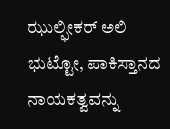ಝುಲ್ಫೀಕರ್ ಅಲಿ ಭುಟ್ಟೋ, ಪಾಕಿಸ್ತಾನದ ನಾಯಕತ್ವವನ್ನು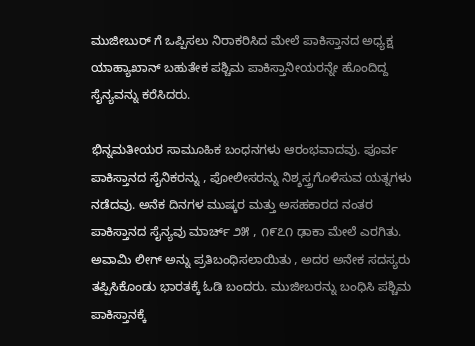ಮುಜೀಬುರ್ ಗೆ ಒಪ್ಪಿಸಲು ನಿರಾಕರಿಸಿದ ಮೇಲೆ ಪಾಕಿಸ್ತಾನದ ಅಧ್ಯಕ್ಷ ಯಾಹ್ಯಾಖಾನ್ ಬಹುತೇಕ ಪಶ್ಚಿಮ ಪಾಕಿಸ್ತಾನೀಯರನ್ನೇ ಹೊಂದಿದ್ದ ಸೈನ್ಯವನ್ನು ಕರೆಸಿದರು.

ಭಿನ್ನಮತೀಯರ ಸಾಮೂಹಿಕ ಬಂಧನಗಳು ಆರಂಭವಾದವು. ಪೂರ್ವ ಪಾಕಿಸ್ತಾನದ ಸೈನಿಕರನ್ನು , ಪೋಲೀಸರನ್ನು ನಿಶ್ಶಸ್ತ್ರಗೊಳಿಸುವ ಯತ್ನಗಳು ನಡೆದವು. ಅನೆಕ ದಿನಗಳ ಮುಷ್ಕರ ಮತ್ತು ಅಸಹಕಾರದ ನಂತರ ಪಾಕಿಸ್ತಾನದ ಸೈನ್ಯವು ಮಾರ್ಚ್ ೨೫ , ೧೯೭೧ ಢಾಕಾ ಮೇಲೆ ಎರಗಿತು. ಅವಾಮಿ ಲೀಗ್ ಅನ್ನು ಪ್ರತಿಬಂಧಿಸಲಾಯಿತು , ಅದರ ಅನೇಕ ಸದಸ್ಯರು ತಪ್ಪಿಸಿಕೊಂಡು ಭಾರತಕ್ಕೆ ಓಡಿ ಬಂದರು. ಮುಜೀಬರನ್ನು ಬಂಧಿಸಿ ಪಶ್ಚಿಮ ಪಾಕಿಸ್ತಾನಕ್ಕೆ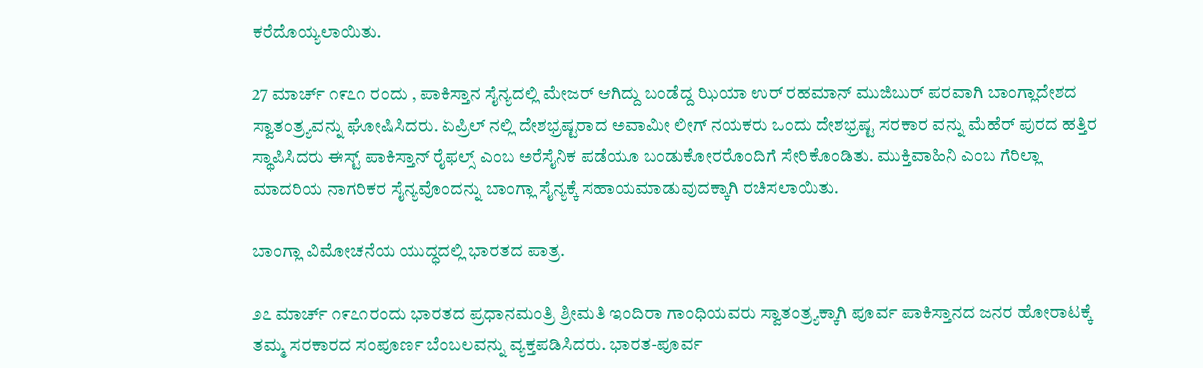ಕರೆದೊಯ್ಯಲಾಯಿತು.

27 ಮಾರ್ಚ್ ೧೯೭೧ ರಂದು , ಪಾಕಿಸ್ತಾನ ಸೈನ್ಯದಲ್ಲಿ ಮೇಜರ್ ಆಗಿದ್ದು ಬಂಡೆದ್ದ ಝಿಯಾ ಉರ್ ರಹಮಾನ್ ಮುಜಿಬುರ್ ಪರವಾಗಿ ಬಾಂಗ್ಲಾದೇಶದ ಸ್ವಾತಂತ್ರ್ಯವನ್ನು ಘೋಷಿಸಿದರು. ಏಪ್ರಿಲ್ ನಲ್ಲಿ ದೇಶಭ್ರಷ್ಟರಾದ ಅವಾಮೀ ಲೀಗ್ ನಯಕರು ಒಂದು ದೇಶಭ್ರಷ್ಟ ಸರಕಾರ ವನ್ನು ಮೆಹೆರ್ ಪುರದ ಹತ್ತಿರ ಸ್ಥಾಪಿಸಿದರು ಈಸ್ಟ್ ಪಾಕಿಸ್ತಾನ್ ರೈಫಲ್ಸ್ ಎಂಬ ಅರೆಸೈನಿಕ ಪಡೆಯೂ ಬಂಡುಕೋರರೊಂದಿಗೆ ಸೇರಿಕೊಂಡಿತು. ಮುಕ್ತಿವಾಹಿನಿ ಎಂಬ ಗೆರಿಲ್ಲಾ ಮಾದರಿಯ ನಾಗರಿಕರ ಸೈನ್ಯವೊಂದನ್ನು ಬಾಂಗ್ಲಾ ಸೈನ್ಯಕ್ಕೆ ಸಹಾಯಮಾಡುವುದಕ್ಕಾಗಿ ರಚಿಸಲಾಯಿತು.

ಬಾಂಗ್ಲಾ ವಿಮೋಚನೆಯ ಯುದ್ಧದಲ್ಲಿ ಭಾರತದ ಪಾತ್ರ.

೨೭ ಮಾರ್ಚ್ ೧೯೭೧ರಂದು ಭಾರತದ ಪ್ರಧಾನಮಂತ್ರಿ ಶ್ರೀಮತಿ ಇಂದಿರಾ ಗಾಂಧಿಯವರು ಸ್ವಾತಂತ್ರ್ಯಕ್ಕಾಗಿ ಪೂರ್ವ ಪಾಕಿಸ್ತಾನದ ಜನರ ಹೋರಾಟಕ್ಕೆ ತಮ್ಮ ಸರಕಾರದ ಸಂಪೂರ್ಣ ಬೆಂಬಲವನ್ನು ವ್ಯಕ್ತಪಡಿಸಿದರು. ಭಾರತ-ಪೂರ್ವ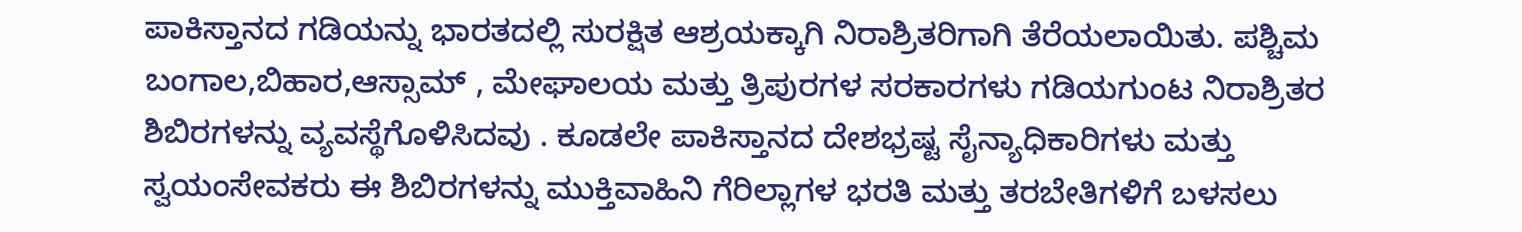ಪಾಕಿಸ್ತಾನದ ಗಡಿಯನ್ನು ಭಾರತದಲ್ಲಿ ಸುರಕ್ಷಿತ ಆಶ್ರಯಕ್ಕಾಗಿ ನಿರಾಶ್ರಿತರಿಗಾಗಿ ತೆರೆಯಲಾಯಿತು. ಪಶ್ಚಿಮ ಬಂಗಾಲ,ಬಿಹಾರ,ಆಸ್ಸಾಮ್ , ಮೇಘಾಲಯ ಮತ್ತು ತ್ರಿಪುರಗಳ ಸರಕಾರಗಳು ಗಡಿಯಗುಂಟ ನಿರಾಶ್ರಿತರ ಶಿಬಿರಗಳನ್ನು ವ್ಯವಸ್ಥೆಗೊಳಿಸಿದವು . ಕೂಡಲೇ ಪಾಕಿಸ್ತಾನದ ದೇಶಭ್ರಷ್ಟ ಸೈನ್ಯಾಧಿಕಾರಿಗಳು ಮತ್ತು ಸ್ವಯಂಸೇವಕರು ಈ ಶಿಬಿರಗಳನ್ನು ಮುಕ್ತಿವಾಹಿನಿ ಗೆರಿಲ್ಲಾಗಳ ಭರತಿ ಮತ್ತು ತರಬೇತಿಗಳಿಗೆ ಬಳಸಲು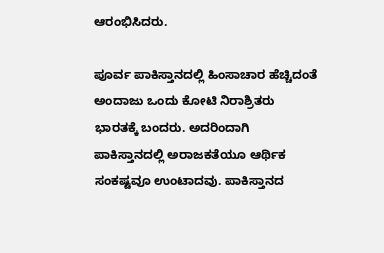ಆರಂಭಿಸಿದರು.

ಪೂರ್ವ ಪಾಕಿಸ್ತಾನದಲ್ಲಿ ಹಿಂಸಾಚಾರ ಹೆಚ್ಚಿದಂತೆ ಅಂದಾಜು ಒಂದು ಕೋಟಿ ನಿರಾಶ್ರಿತರು ಭಾರತಕ್ಕೆ ಬಂದರು. ಅದರಿಂದಾಗಿ ಪಾಕಿಸ್ತಾನದಲ್ಲಿ ಅರಾಜಕತೆಯೂ ಆರ್ಥಿಕ ಸಂಕಷ್ಟವೂ ಉಂಟಾದವು. ಪಾಕಿಸ್ತಾನದ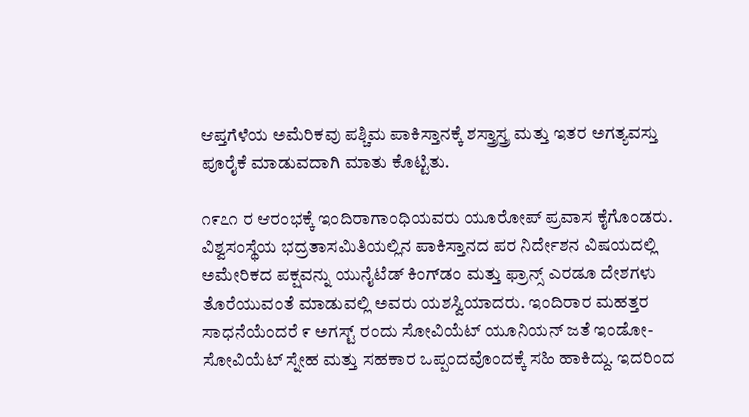ಆಪ್ತಗೆಳೆಯ ಅಮೆರಿಕವು ಪಶ್ಚಿಮ ಪಾಕಿಸ್ತಾನಕ್ಕೆ ಶಸ್ತ್ರಾಸ್ತ್ರ ಮತ್ತು ಇತರ ಅಗತ್ಯವಸ್ತು ಪೂರೈಕೆ ಮಾಡುವದಾಗಿ ಮಾತು ಕೊಟ್ಟಿತು.

೧೯೭೧ ರ ಆರಂಭಕ್ಕೆ ಇಂದಿರಾಗಾಂಧಿಯವರು ಯೂರೋಪ್ ಪ್ರವಾಸ ಕೈಗೊಂಡರು. ವಿಶ್ವಸಂಸ್ಥೆಯ ಭದ್ರತಾಸಮಿತಿಯಲ್ಲಿನ ಪಾಕಿಸ್ತಾನದ ಪರ ನಿರ್ದೇಶನ ವಿಷಯದಲ್ಲಿ ಅಮೇರಿಕದ ಪಕ್ಷವನ್ನು ಯುನೈಟೆಡ್ ಕಿಂಗ್‍ಡಂ ಮತ್ತು ಫ್ರಾನ್ಸ್ ಎರಡೂ ದೇಶಗಳು ತೊರೆಯುವಂತೆ ಮಾಡುವಲ್ಲಿ ಅವರು ಯಶಸ್ವಿಯಾದರು. ಇಂದಿರಾರ ಮಹತ್ತರ ಸಾಧನೆಯೆಂದರೆ ೯ ಅಗಸ್ಟ್ ರಂದು ಸೋವಿಯೆಟ್ ಯೂನಿಯನ್ ಜತೆ ಇಂಡೋ-ಸೋವಿಯೆಟ್ ಸ್ನೇಹ ಮತ್ತು ಸಹಕಾರ ಒಪ್ಪಂದವೊಂದಕ್ಕೆ ಸಹಿ ಹಾಕಿದ್ದು. ಇದರಿಂದ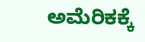ಅಮೆರಿಕಕ್ಕೆ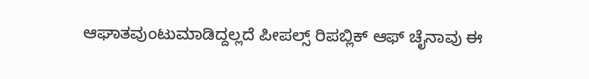ಆಘಾತವುಂಟುಮಾಡಿದ್ದಲ್ಲದೆ ಪೀಪಲ್ಸ್ ರಿಪಬ್ಲಿಕ್ ಆಫ್ ಚೈನಾವು ಈ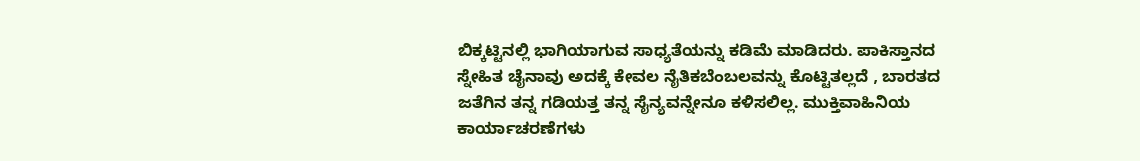ಬಿಕ್ಕಟ್ಟಿನಲ್ಲಿ ಭಾಗಿಯಾಗುವ ಸಾಧ್ಯತೆಯನ್ನು ಕಡಿಮೆ ಮಾಡಿದರು. ಪಾಕಿಸ್ತಾನದ ಸ್ನೇಹಿತ ಚೈನಾವು ಅದಕ್ಕೆ ಕೇವಲ ನೈತಿಕಬೆಂಬಲವನ್ನು ಕೊಟ್ಟಿತಲ್ಲದೆ , ಬಾರತದ ಜತೆಗಿನ ತನ್ನ ಗಡಿಯತ್ತ ತನ್ನ ಸೈನ್ಯವನ್ನೇನೂ ಕಳಿಸಲಿಲ್ಲ. ಮುಕ್ತಿವಾಹಿನಿಯ ಕಾರ್ಯಾಚರಣೆಗಳು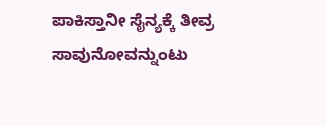ಪಾಕಿಸ್ತಾನೀ ಸೈನ್ಯಕ್ಕೆ ತೀವ್ರ ಸಾವುನೋವನ್ನುಂಟು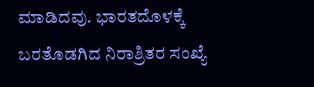ಮಾಡಿದವು. ಭಾರತದೊಳಕ್ಕೆ ಬರತೊಡಗಿದ ನಿರಾಶ್ರಿತರ ಸಂಖ್ಯೆ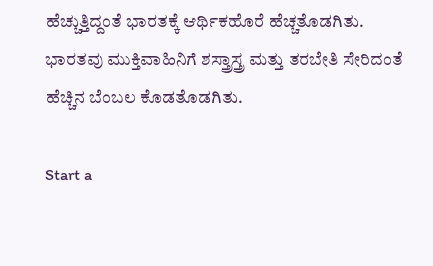ಹೆಚ್ಚುತ್ತಿದ್ದಂತೆ ಭಾರತಕ್ಕೆ ಆರ್ಥಿಕಹೊರೆ ಹೆಚ್ಚತೊಡಗಿತು. ಭಾರತವು ಮುಕ್ತಿವಾಹಿನಿಗೆ ಶಸ್ತ್ರಾಸ್ತ್ರ ಮತ್ತು ತರಬೇತಿ ಸೇರಿದಂತೆ ಹೆಚ್ಚಿನ ಬೆಂಬಲ ಕೊಡತೊಡಗಿತು.

Start a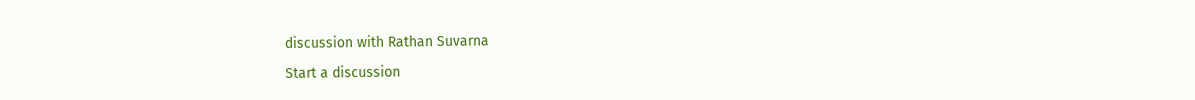discussion with Rathan Suvarna

Start a discussion